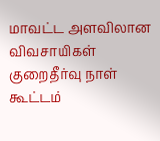மாவட்ட அளவிலான விவசாயிகள் குறைதீர்வு நாள் கூட்டம்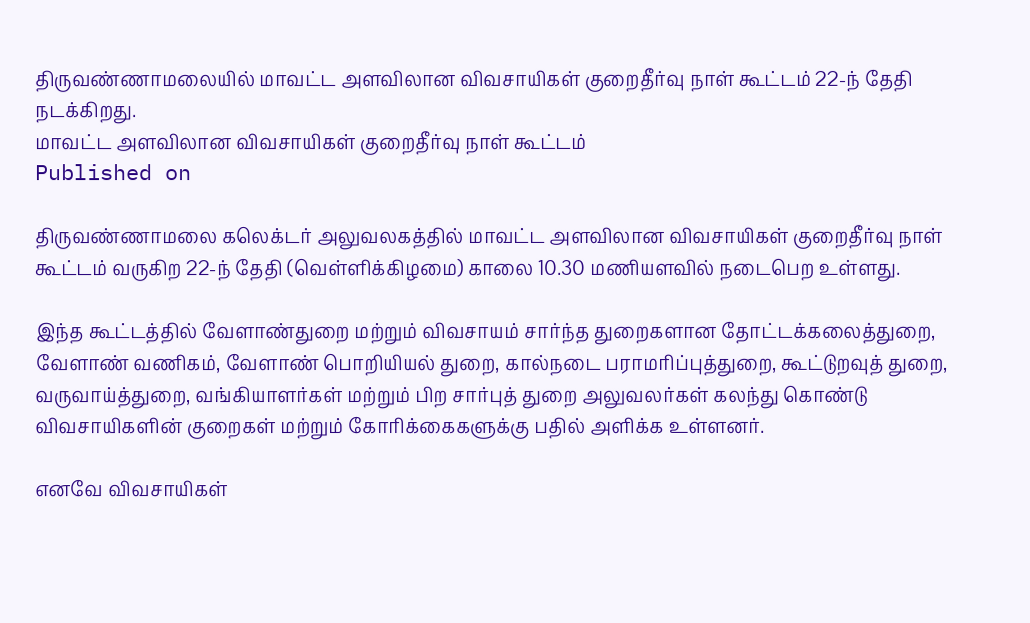திருவண்ணாமலையில் மாவட்ட அளவிலான விவசாயிகள் குறைதீர்வு நாள் கூட்டம் 22-ந் தேதி நடக்கிறது.
மாவட்ட அளவிலான விவசாயிகள் குறைதீர்வு நாள் கூட்டம்
Published on

திருவண்ணாமலை கலெக்டர் அலுவலகத்தில் மாவட்ட அளவிலான விவசாயிகள் குறைதீர்வு நாள் கூட்டம் வருகிற 22-ந் தேதி (வெள்ளிக்கிழமை) காலை 10.30 மணியளவில் நடைபெற உள்ளது.

இந்த கூட்டத்தில் வேளாண்துறை மற்றும் விவசாயம் சார்ந்த துறைகளான தோட்டக்கலைத்துறை, வேளாண் வணிகம், வேளாண் பொறியியல் துறை, கால்நடை பராமரிப்புத்துறை, கூட்டுறவுத் துறை, வருவாய்த்துறை, வங்கியாளர்கள் மற்றும் பிற சார்புத் துறை அலுவலர்கள் கலந்து கொண்டு விவசாயிகளின் குறைகள் மற்றும் கோரிக்கைகளுக்கு பதில் அளிக்க உள்ளனர்.

எனவே விவசாயிகள்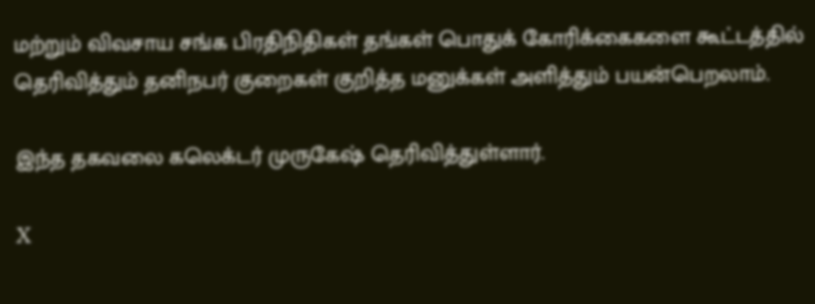மற்றும் விவசாய சங்க பிரதிநிதிகள் தங்கள் பொதுக் கோரிக்கைகளை கூட்டத்தில் தெரிவித்தும் தனிநபர் குறைகள் குறித்த மனுக்கள் அளித்தும் பயன்பெறலாம்.

இந்த தகவலை கலெக்டர் முருகேஷ் தெரிவித்துள்ளார்.

X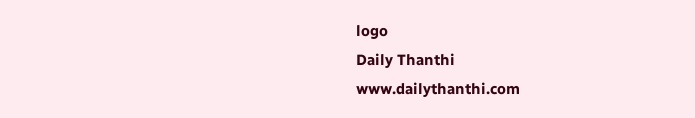logo
Daily Thanthi
www.dailythanthi.com